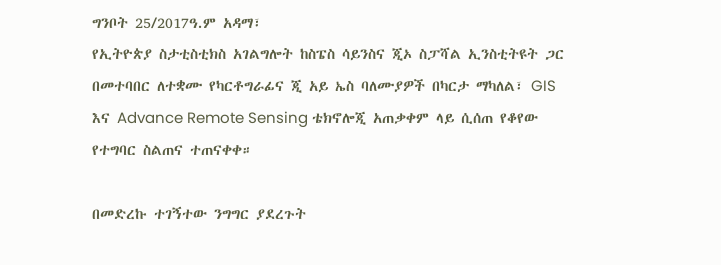ግንቦት 25/2017ዓ.ም አዳማ፣
የኢትዮጵያ ስታቲስቲክስ አገልግሎት ከስፔስ ሳይንስና ጂኦ ስፓሻል ኢንስቲትዩት ጋር በመተባበር ለተቋሙ የካርቶግራፊና ጂ አይ ኤስ ባለሙያዎች በካርታ ማካለል፣ GIS እና Advance Remote Sensing ቴክኖሎጂ አጠቃቀም ላይ ሲሰጠ የቆየው የተግባር ስልጠና ተጠናቀቀ።

በመድረኩ ተገኝተው ንግግር ያደረጉት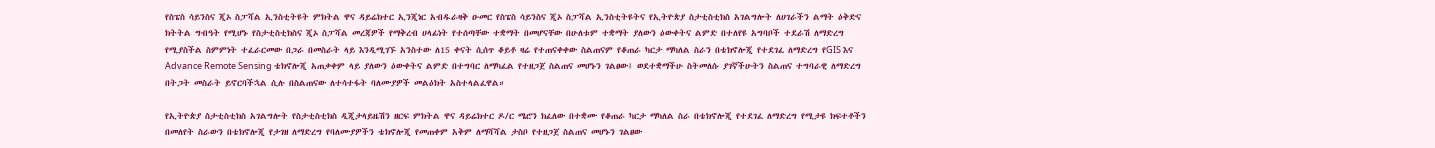የስፔስ ሳይንስና ጂኦ ስፓሻል ኢንስቲትዩት ምክትል ዋና ዳይሬክተር ኢንጂነር አብዱራዛቅ ዑመር የስፔስ ሳይንስና ጂኦ ስፓሻል ኢንስቲትዩትና የኢትዮጵያ ስታቲስቲክስ አገልግሎት ለሀገራችን ልማት ዕቅድና ክትትል ግብዓት የሚሆኑ የስታቲስቲክስና ጂኦ ስፓሻል መረጃዎች የማቅረብ ሀላፊነት የተሰጣቸው ተቋማት በመሆናቸው በሁለቱም ተቋማት ያለውን ዕውቀትና ልምድ በተለየዩ አግባቦች ተደራሽ ለማድረግ የሚያስችል ስምምነት ተፈራርመው በጋራ በመስራት ላይ እንዲሚገኙ አንስተው ለ15 ቀናት ሲሰጥ ቆይቶ ዛሬ የተጠናቀቀው ስልጠናም የቆጠራ ካርታ ማካለል ስራን በቴክኖሎጂ የተደገፈ ለማድረግ የGIS እና Advance Remote Sensing ቴክኖሎጂ አጠቃቀም ላይ ያለውን ዕውቀትና ልምድ በተግባር ለማካፈል የተዘጋጀ ስልጠና መሆኑን ገልፀው፤ ወደተቋማችሁ ስትመለሱ ያገኛችሁትን ስልጠና ተግባራዊ ለማድረግ በትጋት መስራት ይኖርባችኋል ሲሉ በስልጠናው ለተሳተፋት ባለሙያዎች መልዕክት አስተላልፈዋል።

የኢትዮጵያ ስታቲስቲክስ አገልግሎት የስታቲስቲክስ ዲጂታላይዜሽን ዘርፍ ምክትል ዋና ዳይሬክተር ዶ/ር ሜሮን ክፈለው በተቋሙ የቆጠራ ካርታ ማካለል ስራ በቴክኖሎጂ የተደገፈ ለማድረግ የሚታዩ ክፍተቶችን በመለየት ስራውን በቴክኖሎጂ የታገዘ ለማድረግ የባለሙያዎችን ቴክኖሎጂ የመጠቀም አቅም ለማሻሻል ታስቦ የተዘጋጀ ስልጠና መሆኑን ገልፀው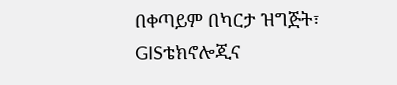በቀጣይም በካርታ ዝግጅት፣ GISቴክኖሎጂና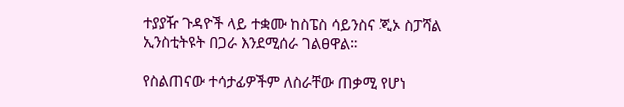ተያያዥ ጉዳዮች ላይ ተቋሙ ከስፔስ ሳይንስና ጂኦ ስፓሻል ኢንስቲትዩት በጋራ እንደሚሰራ ገልፀዋል።

የስልጠናው ተሳታፊዎችም ለስራቸው ጠቃሚ የሆነ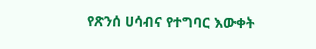የጽንሰ ሀሳብና የተግባር እውቀት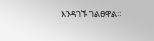እንዳገኙ ገልፀዋል።